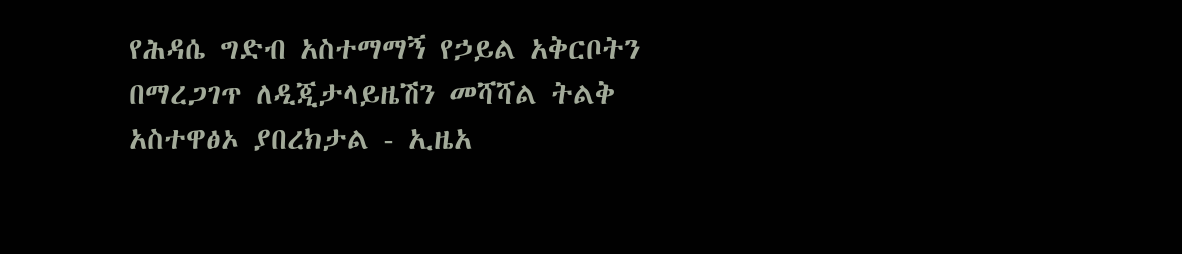የሕዳሴ ግድብ አስተማማኝ የኃይል አቅርቦትን በማረጋገጥ ለዲጂታላይዜሽን መሻሻል ትልቅ አስተዋፅኦ ያበረክታል - ኢዜአ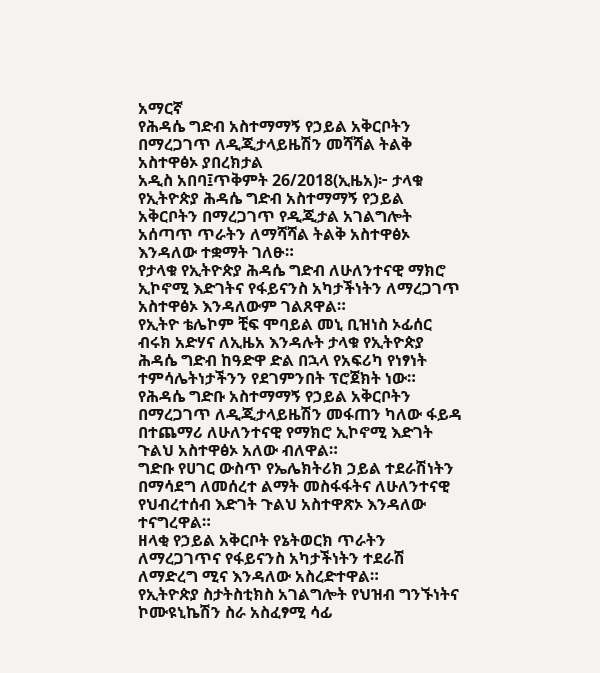አማርኛ
የሕዳሴ ግድብ አስተማማኝ የኃይል አቅርቦትን በማረጋገጥ ለዲጂታላይዜሽን መሻሻል ትልቅ አስተዋፅኦ ያበረክታል
አዲስ አበባ፤ጥቅምት 26/2018(ኢዜአ)፦ ታላቁ የኢትዮጵያ ሕዳሴ ግድብ አስተማማኝ የኃይል አቅርቦትን በማረጋገጥ የዲጂታል አገልግሎት አሰጣጥ ጥራትን ለማሻሻል ትልቅ አስተዋፅኦ እንዳለው ተቋማት ገለፁ።
የታላቁ የኢትዮጵያ ሕዳሴ ግድብ ለሁለንተናዊ ማክሮ ኢኮኖሚ እድገትና የፋይናንስ አካታችነትን ለማረጋገጥ አስተዋፅኦ እንዳለውም ገልጸዋል።
የኢትዮ ቴሌኮም ቺፍ ሞባይል መኒ ቢዝነስ ኦፊሰር ብሩክ አድሃና ለኢዜአ እንዳሉት ታላቁ የኢትዮጵያ ሕዳሴ ግድብ ከዓድዋ ድል በኋላ የአፍሪካ የነፃነት ተምሳሌትነታችንን የደገምንበት ፕሮጀክት ነው።
የሕዳሴ ግድቡ አስተማማኝ የኃይል አቅርቦትን በማረጋገጥ ለዲጂታላይዜሽን መፋጠን ካለው ፋይዳ በተጨማሪ ለሁለንተናዊ የማክሮ ኢኮኖሚ እድገት ጉልህ አስተዋፅኦ አለው ብለዋል።
ግድቡ የሀገር ውስጥ የኤሌክትሪክ ኃይል ተደራሽነትን በማሳደግ ለመሰረተ ልማት መስፋፋትና ለሁለንተናዊ የህብረተሰብ እድገት ጉልህ አስተዋጽኦ እንዳለው ተናግረዋል።
ዘላቂ የኃይል አቅርቦት የኔትወርክ ጥራትን ለማረጋገጥና የፋይናንስ አካታችነትን ተደራሽ ለማድረግ ሚና እንዳለው አስረድተዋል።
የኢትዮጵያ ስታትስቲክስ አገልግሎት የህዝብ ግንኙነትና ኮሙዩኒኬሽን ስራ አስፈፃሚ ሳፊ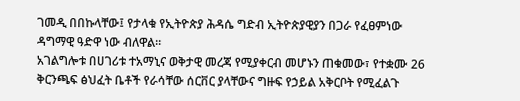ገመዲ በበኩላቸው፤ የታላቁ የኢትዮጵያ ሕዳሴ ግድብ ኢትዮጵያዊያን በጋራ የፈፀምነው ዳግማዊ ዓድዋ ነው ብለዋል።
አገልግሎቱ በሀገሪቱ ተአማኒና ወቅታዊ መረጃ የሚያቀርብ መሆኑን ጠቁመው፣ የተቋሙ 26 ቅርንጫፍ ፅህፈት ቤቶች የራሳቸው ሰርቨር ያላቸውና ግዙፍ የኃይል አቅርቦት የሚፈልጉ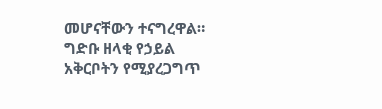መሆናቸውን ተናግረዋል።
ግድቡ ዘላቂ የኃይል አቅርቦትን የሚያረጋግጥ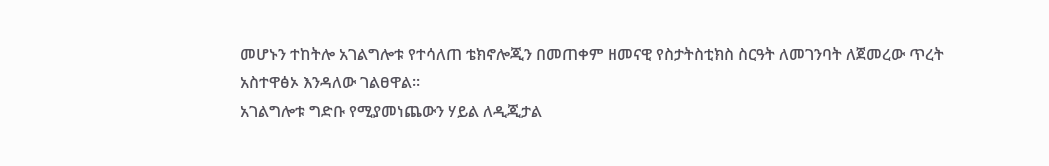መሆኑን ተከትሎ አገልግሎቱ የተሳለጠ ቴክኖሎጂን በመጠቀም ዘመናዊ የስታትስቲክስ ስርዓት ለመገንባት ለጀመረው ጥረት አስተዋፅኦ እንዳለው ገልፀዋል።
አገልግሎቱ ግድቡ የሚያመነጨውን ሃይል ለዲጂታል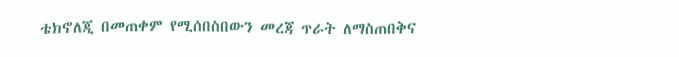ቴክኖለጂ በመጠቀም የሚሰበስበውን መረጃ ጥራት ለማስጠበቅና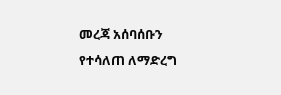መረጃ አሰባሰቡን የተሳለጠ ለማድረግ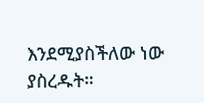እንደሚያስችለው ነው ያስረዱት።